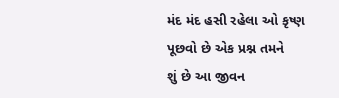મંદ મંદ હસી રહેલા ઓ કૃષ્ણ
પૂછવો છે એક પ્રશ્ન તમને
શું છે આ જીવન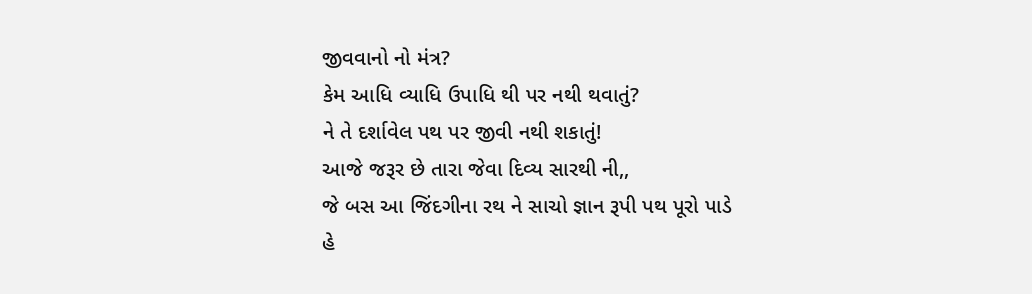જીવવાનો નો મંત્ર?
કેમ આધિ વ્યાધિ ઉપાધિ થી પર નથી થવાતું?
ને તે દર્શાવેલ પથ પર જીવી નથી શકાતું!
આજે જરૂર છે તારા જેવા દિવ્ય સારથી ની,,
જે બસ આ જિંદગીના રથ ને સાચો જ્ઞાન રૂપી પથ પૂરો પાડે
હે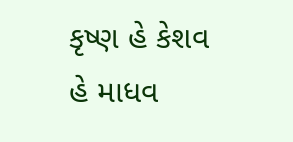કૃષ્ણ હે કેશવ હે માધવ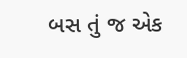બસ તું જ એક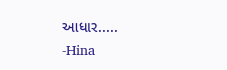આધાર.....
-Hina